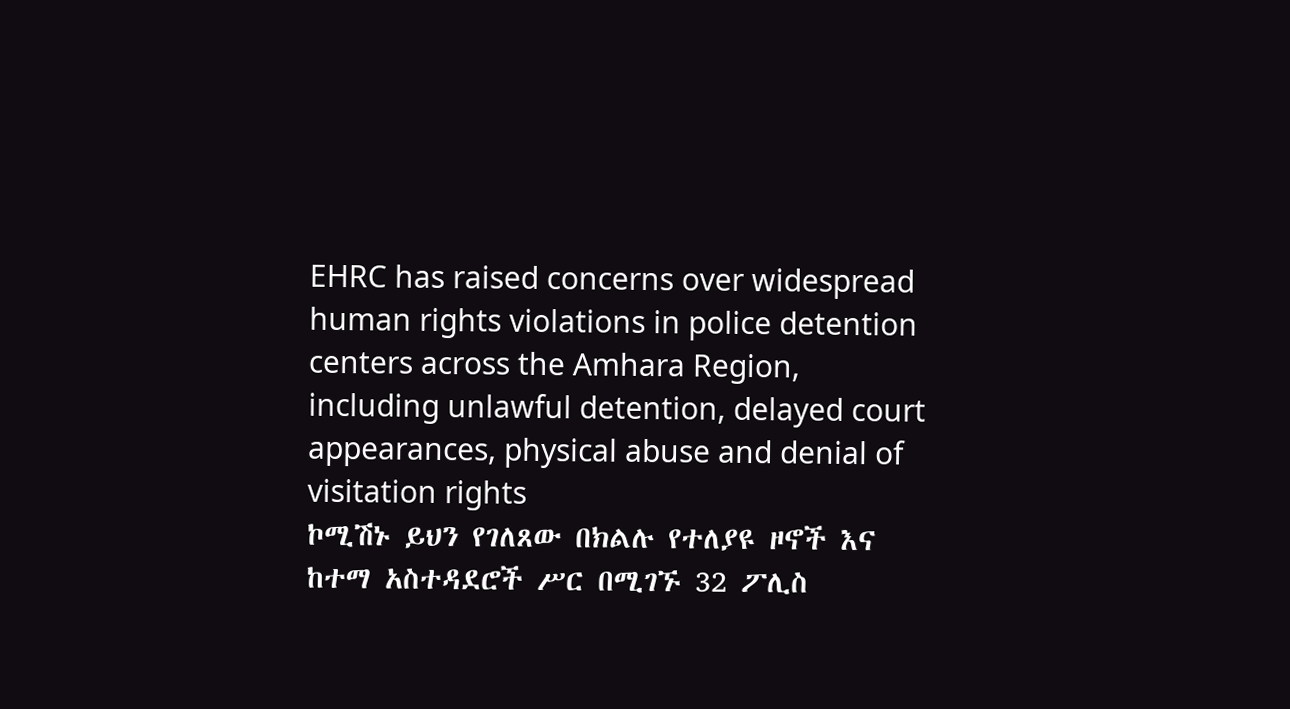EHRC has raised concerns over widespread human rights violations in police detention centers across the Amhara Region, including unlawful detention, delayed court appearances, physical abuse and denial of visitation rights
ኮሚሽኑ ይህን የገለጸው በክልሉ የተለያዩ ዞኖች እና ከተማ አስተዳደሮች ሥር በሚገኙ 32 ፖሊስ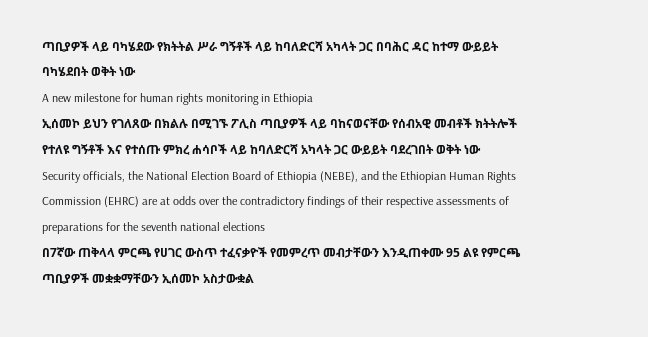ጣቢያዎች ላይ ባካሄደው የክትትል ሥራ ግኝቶች ላይ ከባለድርሻ አካላት ጋር በባሕር ዳር ከተማ ውይይት ባካሄደበት ወቅት ነው
A new milestone for human rights monitoring in Ethiopia
ኢሰመኮ ይህን የገለጸው በክልሉ በሚገኙ ፖሊስ ጣቢያዎች ላይ ባከናወናቸው የሰብአዊ መብቶች ክትትሎች የተለዩ ግኝቶች እና የተሰጡ ምክረ ሐሳቦች ላይ ከባለድርሻ አካላት ጋር ውይይት ባደረገበት ወቅት ነው
Security officials, the National Election Board of Ethiopia (NEBE), and the Ethiopian Human Rights Commission (EHRC) are at odds over the contradictory findings of their respective assessments of preparations for the seventh national elections
በ7ኛው ጠቅላላ ምርጫ የሀገር ውስጥ ተፈናቃዮች የመምረጥ መብታቸውን እንዲጠቀሙ 95 ልዩ የምርጫ ጣቢያዎች መቋቋማቸውን ኢሰመኮ አስታውቋል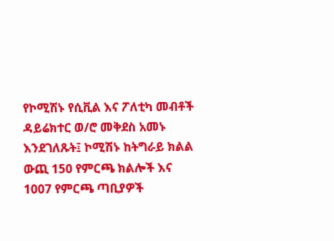የኮሚሽኑ የሲቪል እና ፖለቲካ መብቶች ዳይሬክተር ወ/ሮ መቅደስ አመኑ እንደገለጹት፤ ኮሚሽኑ ከትግራይ ክልል ውጪ 150 የምርጫ ክልሎች እና 1007 የምርጫ ጣቢያዎች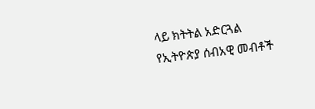ላይ ክትትል አድርጓል
የኢትዮጵያ ሰብአዊ መብቶች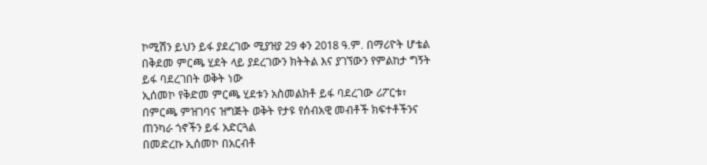ኮሚሽን ይህን ይፋ ያደረገው ሚያዝያ 29 ቀን 2018 ዓ.ም. በማሪዮት ሆቴል በቅደመ ምርጫ ሂደት ላይ ያደረገውን ክትትል እና ያገኘውን የምልከታ ግኝት ይፋ ባደረገበት ወቅት ነው
ኢሰመኮ የቅድመ ምርጫ ሂደቱን አስመልክቶ ይፋ ባደረገው ሪፖርቱ፣ በምርጫ ምዝገባና ዝግጅት ወቅት የታዩ የሰብአዊ መብቶች ክፍተቶችንና ጠንካራ ጎኖችን ይፋ አድርጓል
በመድረኩ ኢሰመኮ በአርብቶ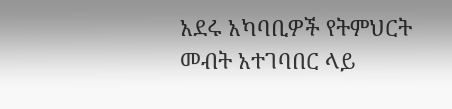አደሩ አካባቢዎች የትምህርት መብት አተገባበር ላይ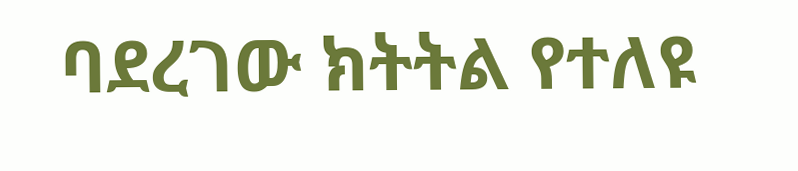ባደረገው ክትትል የተለዩ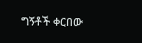ግኝቶች ቀርበው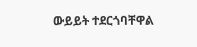ውይይት ተደርጎባቸዋል